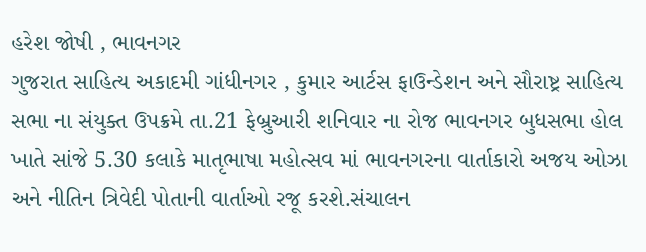હરેશ જોષી , ભાવનગર
ગુજરાત સાહિત્ય અકાદમી ગાંધીનગર , કુમાર આર્ટસ ફાઉન્ડેશન અને સૌરાષ્ટ્ર સાહિત્ય સભા ના સંયુક્ત ઉપક્રમે તા.21 ફેબ્રુઆરી શનિવાર ના રોજ ભાવનગર બુધસભા હોલ ખાતે સાંજે 5.30 કલાકે માતૃભાષા મહોત્સવ માં ભાવનગરના વાર્તાકારો અજય ઓઝા અને નીતિન ત્રિવેદી પોતાની વાર્તાઓ રજૂ કરશે.સંચાલન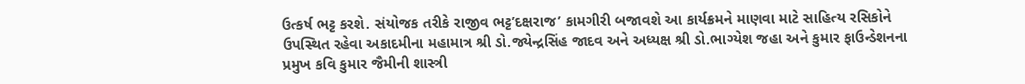ઉત્કર્ષ ભટ્ટ કરશે. સંયોજક તરીકે રાજીવ ભટ્ટ’દક્ષરાજ’ કામગીરી બજાવશે આ કાર્યક્રમને માણવા માટે સાહિત્ય રસિકોને ઉપસ્થિત રહેવા અકાદમીના મહામાત્ર શ્રી ડો.જ્યેન્દ્રસિંહ જાદવ અને અધ્યક્ષ શ્રી ડો.ભાગ્યેશ જહા અને કુમાર ફાઉન્ડેશનના પ્રમુખ કવિ કુમાર જૈમીની શાસ્ત્રી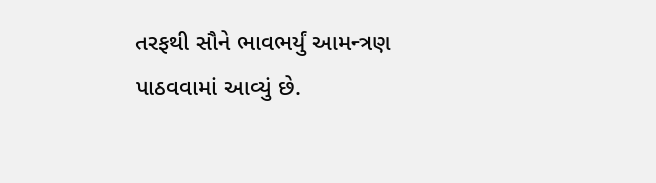તરફથી સૌને ભાવભર્યું આમન્ત્રણ પાઠવવામાં આવ્યું છે.